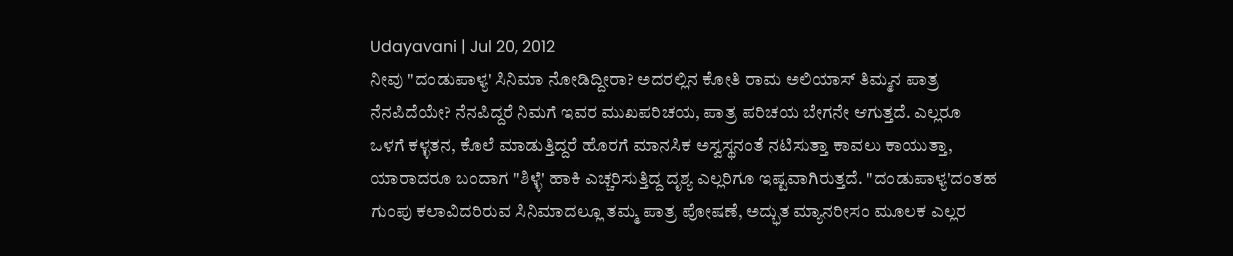Udayavani | Jul 20, 2012
ನೀವು "ದಂಡುಪಾಳ್ಯ' ಸಿನಿಮಾ ನೋಡಿದ್ದೀರಾ? ಅದರಲ್ಲಿನ ಕೋತಿ ರಾಮ ಅಲಿಯಾಸ್ ತಿಮ್ಮನ ಪಾತ್ರ ನೆನಪಿದೆಯೇ? ನೆನಪಿದ್ದರೆ ನಿಮಗೆ ಇವರ ಮುಖಪರಿಚಯ, ಪಾತ್ರ ಪರಿಚಯ ಬೇಗನೇ ಆಗುತ್ತದೆ. ಎಲ್ಲರೂ ಒಳಗೆ ಕಳ್ಳತನ, ಕೊಲೆ ಮಾಡುತ್ತಿದ್ದರೆ ಹೊರಗೆ ಮಾನಸಿಕ ಅಸ್ವಸ್ಥನಂತೆ ನಟಿಸುತ್ತಾ ಕಾವಲು ಕಾಯುತ್ತಾ, ಯಾರಾದರೂ ಬಂದಾಗ "ಶಿಳ್ಳೆ' ಹಾಕಿ ಎಚ್ಚರಿಸುತ್ತಿದ್ದ ದೃಶ್ಯ ಎಲ್ಲರಿಗೂ ಇಷ್ಟವಾಗಿರುತ್ತದೆ. "ದಂಡುಪಾಳ್ಯ'ದಂತಹ ಗುಂಪು ಕಲಾವಿದರಿರುವ ಸಿನಿಮಾದಲ್ಲೂ ತಮ್ಮ ಪಾತ್ರ ಪೋಷಣೆ, ಅದ್ಭುತ ಮ್ಯಾನರೀಸಂ ಮೂಲಕ ಎಲ್ಲರ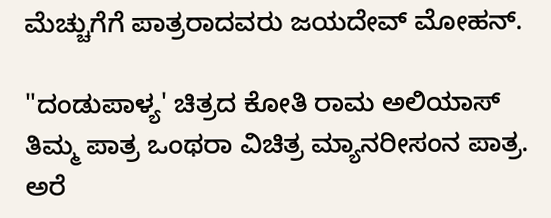ಮೆಚ್ಚುಗೆಗೆ ಪಾತ್ರರಾದವರು ಜಯದೇವ್ ಮೋಹನ್.

"ದಂಡುಪಾಳ್ಯ' ಚಿತ್ರದ ಕೋತಿ ರಾಮ ಅಲಿಯಾಸ್ ತಿಮ್ಮ ಪಾತ್ರ ಒಂಥರಾ ವಿಚಿತ್ರ ಮ್ಯಾನರೀಸಂನ ಪಾತ್ರ. ಅರೆ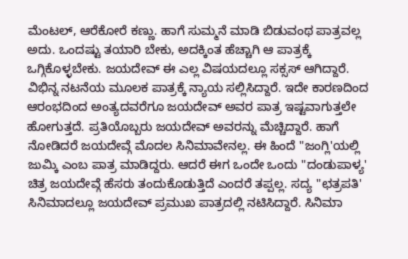ಮೆಂಟಲ್, ಆರೆಕೋರೆ ಕಣ್ಣು. ಹಾಗೆ ಸುಮ್ಮನೆ ಮಾಡಿ ಬಿಡುವಂಥ ಪಾತ್ರವಲ್ಲ ಅದು. ಒಂದಷ್ಟು ತಯಾರಿ ಬೇಕು, ಅದಕ್ಕಿಂತ ಹೆಚ್ಚಾಗಿ ಆ ಪಾತ್ರಕ್ಕೆ ಒಗ್ಗಿಕೊಳ್ಳಬೇಕು. ಜಯದೇವ್ ಈ ಎಲ್ಲ ವಿಷಯದಲ್ಲೂ ಸಕ್ಸಸ್ ಆಗಿದ್ದಾರೆ. ವಿಭಿನ್ನ ನಟನೆಯ ಮೂಲಕ ಪಾತ್ರಕ್ಕೆ ನ್ಯಾಯ ಸಲ್ಲಿಸಿದ್ದಾರೆ. ಇದೇ ಕಾರಣದಿಂದ ಆರಂಭದಿಂದ ಅಂತ್ಯದವರೆಗೂ ಜಯದೇವ್ ಅವರ ಪಾತ್ರ ಇಷ್ಟವಾಗುತ್ತಲೇ ಹೋಗುತ್ತದೆ. ಪ್ರತಿಯೊಬ್ಬರು ಜಯದೇವ್ ಅವರನ್ನು ಮೆಚ್ಚಿದ್ದಾರೆ. ಹಾಗೆ ನೋಡಿದರೆ ಜಯದೇವ್ಗೆ ಮೊದಲ ಸಿನಿಮಾವೇನಲ್ಲ. ಈ ಹಿಂದೆ "ಜಂಗ್ಲಿ'ಯಲ್ಲಿ ಜುಮ್ಕಿ ಎಂಬ ಪಾತ್ರ ಮಾಡಿದ್ದರು. ಆದರೆ ಈಗ ಒಂದೇ ಒಂದು "ದಂಡುಪಾಳ್ಯ' ಚಿತ್ರ ಜಯದೇವ್ಗೆ ಹೆಸರು ತಂದುಕೊಡುತ್ತಿದೆ ಎಂದರೆ ತಪ್ಪಲ್ಲ. ಸದ್ಯ "ಛತ್ರಪತಿ' ಸಿನಿಮಾದಲ್ಲೂ ಜಯದೇವ್ ಪ್ರಮುಖ ಪಾತ್ರದಲ್ಲಿ ನಟಿಸಿದ್ದಾರೆ. ಸಿನಿಮಾ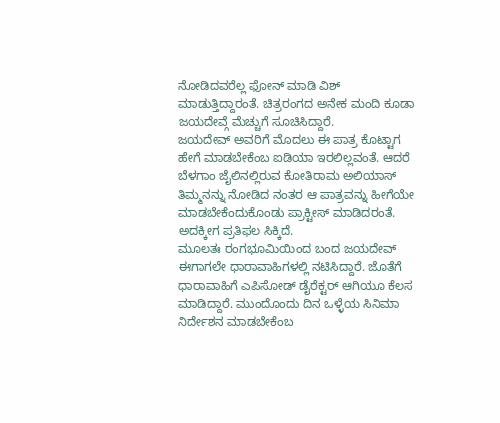ನೋಡಿದವರೆಲ್ಲ ಫೋನ್ ಮಾಡಿ ವಿಶ್ ಮಾಡುತ್ತಿದ್ದಾರಂತೆ. ಚಿತ್ರರಂಗದ ಅನೇಕ ಮಂದಿ ಕೂಡಾ ಜಯದೇವ್ಗೆ ಮೆಚ್ಚುಗೆ ಸೂಚಿಸಿದ್ದಾರೆ.
ಜಯದೇವ್ ಅವರಿಗೆ ಮೊದಲು ಈ ಪಾತ್ರ ಕೊಟ್ಟಾಗ ಹೇಗೆ ಮಾಡಬೇಕೆಂಬ ಐಡಿಯಾ ಇರಲಿಲ್ಲವಂತೆ. ಆದರೆ ಬೆಳಗಾಂ ಜೈಲಿನಲ್ಲಿರುವ ಕೋತಿರಾಮ ಅಲಿಯಾಸ್ ತಿಮ್ಮನನ್ನು ನೋಡಿದ ನಂತರ ಆ ಪಾತ್ರವನ್ನು ಹೀಗೆಯೇ ಮಾಡಬೇಕೆಂದುಕೊಂಡು ಪ್ರಾಕ್ಟೀಸ್ ಮಾಡಿದರಂತೆ. ಅದಕ್ಕೀಗ ಪ್ರತಿಫಲ ಸಿಕ್ಕಿದೆ.
ಮೂಲತಃ ರಂಗಭೂಮಿಯಿಂದ ಬಂದ ಜಯದೇವ್ ಈಗಾಗಲೇ ಧಾರಾವಾಹಿಗಳಲ್ಲಿ ನಟಿಸಿದ್ದಾರೆ. ಜೊತೆಗೆ ಧಾರಾವಾಹಿಗೆ ಎಪಿಸೋಡ್ ಡೈರೆಕ್ಟರ್ ಆಗಿಯೂ ಕೆಲಸ ಮಾಡಿದ್ದಾರೆ. ಮುಂದೊಂದು ದಿನ ಒಳ್ಳೆಯ ಸಿನಿಮಾ ನಿರ್ದೇಶನ ಮಾಡಬೇಕೆಂಬ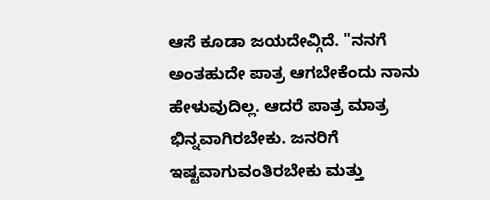ಆಸೆ ಕೂಡಾ ಜಯದೇವ್ಗಿದೆ. "ನನಗೆ ಅಂತಹುದೇ ಪಾತ್ರ ಆಗಬೇಕೆಂದು ನಾನು ಹೇಳುವುದಿಲ್ಲ. ಆದರೆ ಪಾತ್ರ ಮಾತ್ರ ಭಿನ್ನವಾಗಿರಬೇಕು. ಜನರಿಗೆ ಇಷ್ಟವಾಗುವಂತಿರಬೇಕು ಮತ್ತು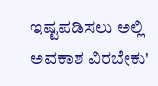ಇಷ್ಟಪಡಿಸಲು ಅಲ್ಲಿ ಅವಕಾಶ ವಿರಬೇಕು'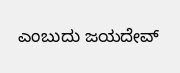ಎಂಬುದು ಜಯದೇವ್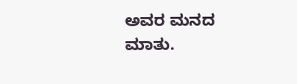ಅವರ ಮನದ ಮಾತು.